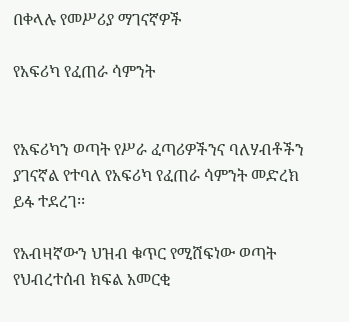በቀላሉ የመሥሪያ ማገናኛዎች

የአፍሪካ የፈጠራ ሳምንት


የአፍሪካን ወጣት የሥራ ፈጣሪዎችንና ባለሃብቶችን ያገናኛል የተባለ የአፍሪካ የፈጠራ ሳምንት መድረክ ይፋ ተደረገ፡፡

የአብዛኛውን ህዝብ ቁጥር የሚሸፍነው ወጣት የህብረተሰብ ክፍል አመርቂ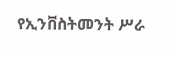የኢንቨስትመንት ሥራ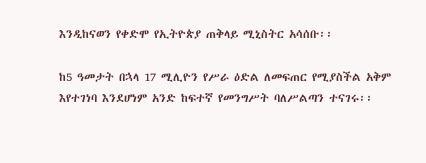እንዲከናወን የቀድሞ የኢትዮጵያ ጠቅላይ ሚኒስትር አሳሰቡ፡፡

ከ5 ዓመታት በኋላ 17 ሚሊዮን የሥራ ዕድል ለመፍጠር የሚያስችል አቅም እየተገነባ እንደሆነም አንድ ከፍተኛ የመንግሥት ባለሥልጣን ተናገሩ፡፡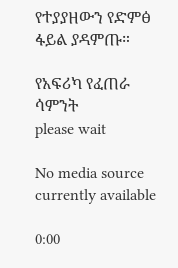የተያያዘውን የድምፅ ፋይል ያዳምጡ።

የአፍሪካ የፈጠራ ሳምንት
please wait

No media source currently available

0:00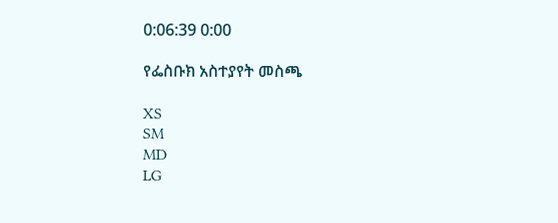0:06:39 0:00

የፌስቡክ አስተያየት መስጫ

XS
SM
MD
LG